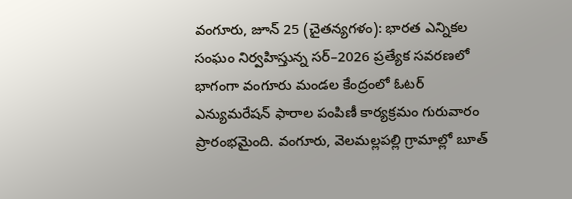వంగూరు, జూన్ 25 (చైతన్యగళం): భారత ఎన్నికల సంఘం నిర్వహిస్తున్న సర్–2026 ప్రత్యేక సవరణలో భాగంగా వంగూరు మండల కేంద్రంలో ఓటర్ ఎన్యుమరేషన్ ఫారాల పంపిణీ కార్యక్రమం గురువారం ప్రారంభమైంది. వంగూరు, వెలమల్లపల్లి గ్రామాల్లో బూత్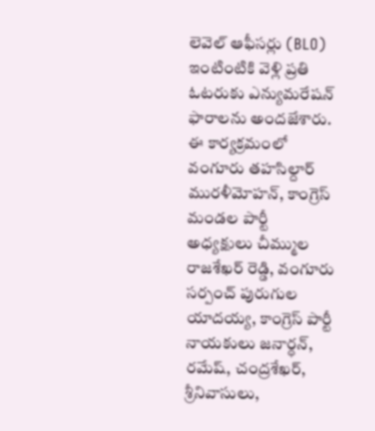లెవెల్ ఆఫీసర్లు (BLO) ఇంటింటికి వెళ్లి ప్రతి ఓటరుకు ఎన్యుమరేషన్ ఫారాలను అందజేశారు.
ఈ కార్యక్రమంలో వంగూరు తహసిల్దార్ మురళీమోహన్, కాంగ్రెస్ మండల పార్టీ అధ్యక్షులు చీమ్ముల రాజశేఖర్ రెడ్డి, వంగూరు సర్పంచ్ పురుగుల యాదయ్య, కాంగ్రెస్ పార్టీ నాయకులు జనార్ధన్, రమేష్, చంద్రశేఖర్, శ్రీనివాసులు,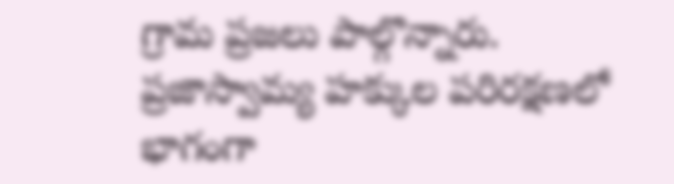గ్రామ ప్రజలు పాల్గొన్నారు.
ప్రజాస్వామ్య హక్కుల పరిరక్షణలో భాగంగా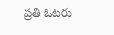ప్రతి ఓటరు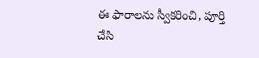ఈ ఫారాలను స్వీకరించి, పూర్తి చేసి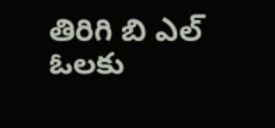తిరిగి బి ఎల్ ఓలకు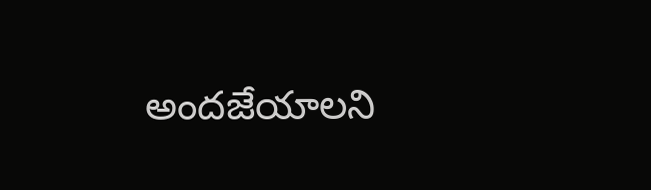అందజేయాలని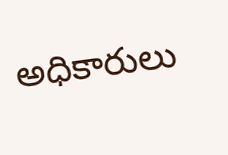అధికారులు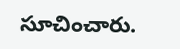సూచించారు.